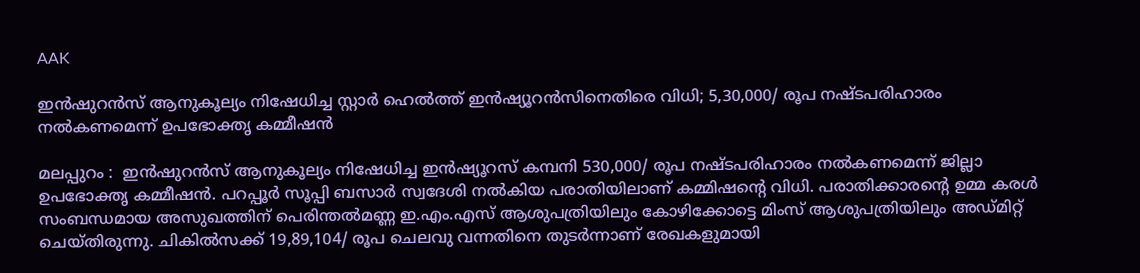AAK

ഇന്‍ഷുറന്‍സ് ആനുകൂല്യം നിഷേധിച്ച സ്റ്റാര്‍ ഹെല്‍ത്ത് ഇന്‍ഷ്യൂറന്‍സിനെതിരെ വിധി; 5,30,000/ രൂപ നഷ്ടപരിഹാരം നല്‍കണമെന്ന് ഉപഭോക്തൃ കമ്മീഷന്‍

മലപ്പുറം :  ഇൻഷുറന്‍സ് ആനുകൂല്യം നിഷേധിച്ച ഇന്‍ഷ്യൂറസ് കമ്പനി 530,000/ രൂപ നഷ്ടപരിഹാരം നല്‍കണമെന്ന് ജില്ലാ ഉപഭോക്തൃ കമ്മീഷന്‍. പറപ്പൂര്‍ സൂപ്പി ബസാര്‍ സ്വദേശി നല്‍കിയ പരാതിയിലാണ് കമ്മിഷന്റെ വിധി. പരാതിക്കാരന്റെ ഉമ്മ കരള്‍ സംബന്ധമായ അസുഖത്തിന് പെരിന്തല്‍മണ്ണ ഇ.എം.എസ് ആശുപത്രിയിലും കോഴിക്കോട്ടെ മിംസ് ആശുപത്രിയിലും അഡ്മിറ്റ് ചെയ്തിരുന്നു. ചികില്‍സക്ക് 19,89,104/ രൂപ ചെലവു വന്നതിനെ തുടര്‍ന്നാണ് രേഖകളുമായി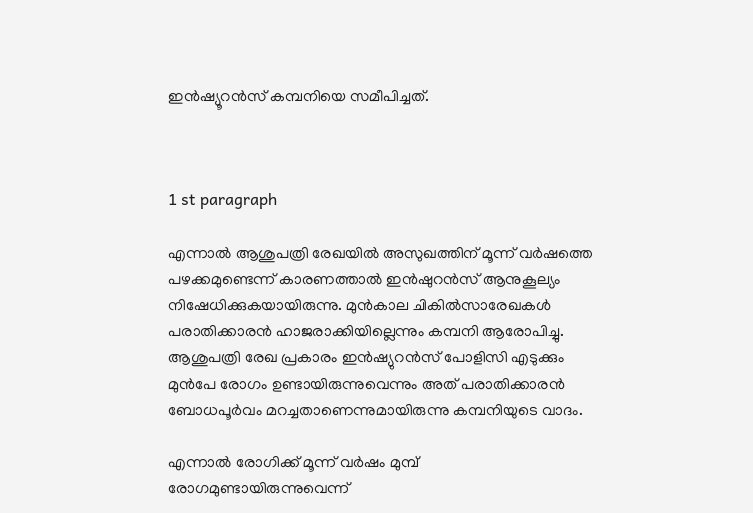ഇന്‍ഷ്യൂറന്‍സ് കമ്പനിയെ സമീപിച്ചത്.



1 st paragraph

എന്നാല്‍ ആശുപത്രി രേഖയില്‍ അസുഖത്തിന് മൂന്ന് വര്‍ഷത്തെ പഴക്കമുണ്ടെന്ന് കാരണത്താല്‍ ഇന്‍ഷുറന്‍സ് ആനുകൂല്യം നിഷേധിക്കുകയായിരുന്നു. മുന്‍കാല ചികില്‍സാരേഖകള്‍ പരാതിക്കാരന്‍ ഹാജരാക്കിയില്ലെന്നും കമ്പനി ആരോപിച്ചു. ആശുപത്രി രേഖ പ്രകാരം ഇന്‍ഷ്യുറന്‍സ് പോളിസി എടുക്കും മുന്‍പേ രോഗം ഉണ്ടായിരുന്നുവെന്നും അത് പരാതിക്കാരന്‍ ബോധപൂര്‍വം മറച്ചതാണെന്നുമായിരുന്നു കമ്പനിയുടെ വാദം.

എന്നാല്‍ രോഗിക്ക് മൂന്ന് വര്‍ഷം മുമ്പ് രോഗമുണ്ടായിരുന്നുവെന്ന്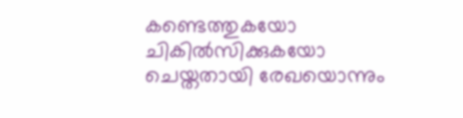കണ്ടെത്തുകയോ ചികില്‍സിക്കുകയോ ചെയ്തതായി രേഖയൊന്നും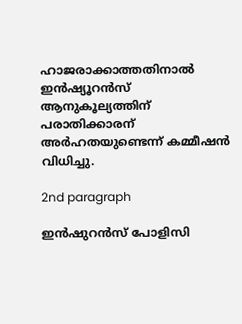ഹാജരാക്കാത്തതിനാല്‍ ഇന്‍ഷ്യൂറന്‍സ് ആനുകൂല്യത്തിന് പരാതിക്കാരന് അര്‍ഹതയുണ്ടെന്ന് കമ്മീഷന്‍ വിധിച്ചു.

2nd paragraph

ഇന്‍ഷുറന്‍സ് പോളിസി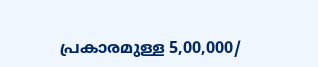പ്രകാരമുള്ള 5,00,000/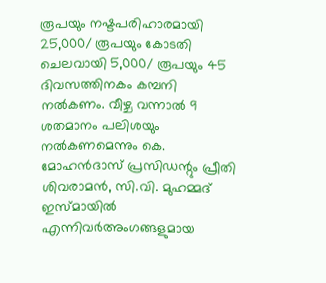രൂപയും നഷ്ടപരിഹാരമായി 25,000/ രൂപയും കോടതി ചെലവായി 5,000/ രൂപയും 45 ദിവസത്തിനകം കമ്പനി നല്‍കണം. വീഴ്ച വന്നാല്‍ 9 ശതമാനം പലിശയും നല്‍കണമെന്നും കെ. മോഹന്‍ദാസ് പ്രസിഡന്റും പ്രീതി ശിവരാമന്‍, സി.വി. മുഹമ്മദ് ഇസ്മായില്‍ എന്നിവര്‍അംഗങ്ങളുമായ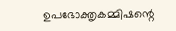ഉപഭോക്തൃകമ്മിഷന്റെ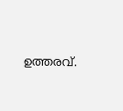ഉത്തരവ്.